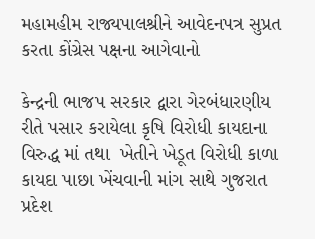મહામહીમ રાજ્યપાલશ્રીને આવેદનપત્ર સુપ્રત કરતા કોંગ્રેસ પક્ષના આગેવાનો

કેન્દ્રની ભાજપ સરકાર દ્વારા ગેરબંધારણીય રીતે પસાર કરાયેલા કૃષિ વિરોધી કાયદાના વિરુદ્ધ માં તથા  ખેતીને ખેડૂત વિરોધી કાળા કાયદા પાછા ખેંચવાની માંગ સાથે ગુજરાત પ્રદેશ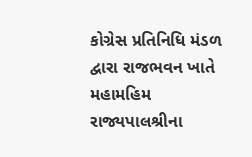કોગ્રેસ પ્રતિનિધિ મંડળ દ્વારા રાજભવન ખાતે મહામહિમ રાજ્યપાલશ્રીના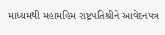માધ્યમથી મહામહિમ રાષ્ટ્રપતિશ્રીને આવેદનપત્ર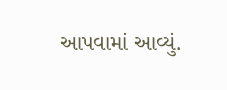આપવામાં આવ્યું.